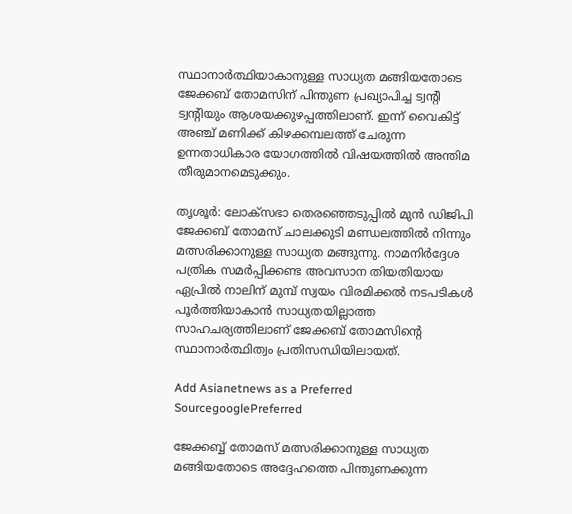സ്ഥാനാർത്ഥിയാകാനുള്ള സാധ്യത മങ്ങിയതോടെ ജേക്കബ് തോമസിന് പിന്തുണ പ്രഖ്യാപിച്ച ട്വന്‍റി ട്വന്‍റിയും ആശയക്കുഴപ്പത്തിലാണ്. ഇന്ന് വൈകിട്ട് അഞ്ച് മണിക്ക് കിഴക്കമ്പലത്ത് ചേരുന്ന ഉന്നതാധികാര യോഗത്തിൽ വിഷയത്തിൽ അന്തിമ തീരുമാനമെടുക്കും.

തൃശൂർ: ലോക്സഭാ തെരഞ്ഞെടുപ്പിൽ മുൻ ഡിജിപി ജേക്കബ് തോമസ് ചാലക്കുടി മണ്ഡലത്തിൽ നിന്നും മത്സരിക്കാനുള്ള സാധ്യത മങ്ങുന്നു. നാമനിർദ്ദേശ പത്രിക സമർപ്പിക്കണ്ട അവസാന തിയതിയായ ഏപ്രിൽ നാലിന് മുമ്പ് സ്വയം വിരമിക്കൽ നടപടികൾ പൂർത്തിയാകാൻ സാധ്യതയില്ലാത്ത സാഹചര്യത്തിലാണ് ജേക്കബ് തോമസിന്‍റെ സ്ഥാനാർത്ഥിത്വം പ്രതിസന്ധിയിലായത്.

Add Asianetnews as a Preferred SourcegooglePreferred

ജേക്കബ്ബ് തോമസ് മത്സരിക്കാനുള്ള സാധ്യത മങ്ങിയതോടെ അദ്ദേഹത്തെ പിന്തുണക്കുന്ന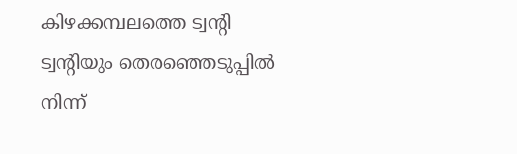കിഴക്കമ്പലത്തെ ട്വന്‍റി ട്വന്‍റിയും തെരഞ്ഞെടുപ്പിൽ നിന്ന്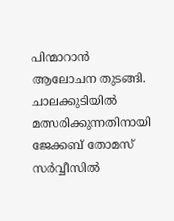പിന്മാറാൻ ആലോചന തുടങ്ങി. ചാലക്കുടിയിൽ മത്സരിക്കുന്നതിനായി ജേക്കബ് തോമസ് സർവ്വീസിൽ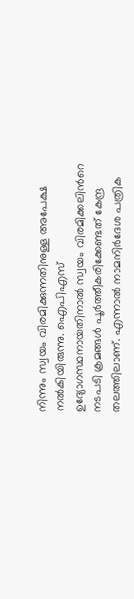നിന്നും സ്വയം വിരമിക്കുന്നതിനുള്ള അപേക്ഷ നൽകിയിരുന്നു. ഐപിഎസ് ഉദ്യോഗസ്ഥനായതിനാൽ സ്വയം വിരമിക്കലിന്‍റെ നടപടി ക്രമങ്ങൾ പൂർത്തീകരിക്കേണ്ടത് കേന്ദ്ര തലത്തിലാണ്. എന്നാൽ നാമനിർദേശ പത്രിക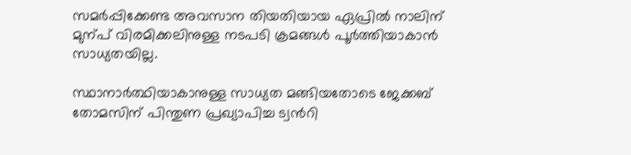സമർപ്പിക്കേണ്ട അവസാന തിയതിയായ ഏപ്രിൽ നാലിന് മുന്പ് വിരമിക്കലിനുള്ള നടപടി ക്രമങ്ങൾ പൂർത്തിയാകാൻ സാധ്യതയില്ല.

സ്ഥാനാർത്ഥിയാകാനുള്ള സാധ്യത മങ്ങിയതോടെ ജേക്കബ് തോമസിന് പിന്തുണ പ്രഖ്യാപിച്ച ട്വന്‍റി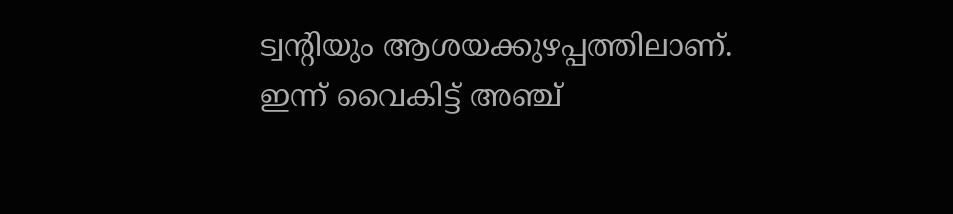ട്വന്‍റിയും ആശയക്കുഴപ്പത്തിലാണ്. ഇന്ന് വൈകിട്ട് അഞ്ച്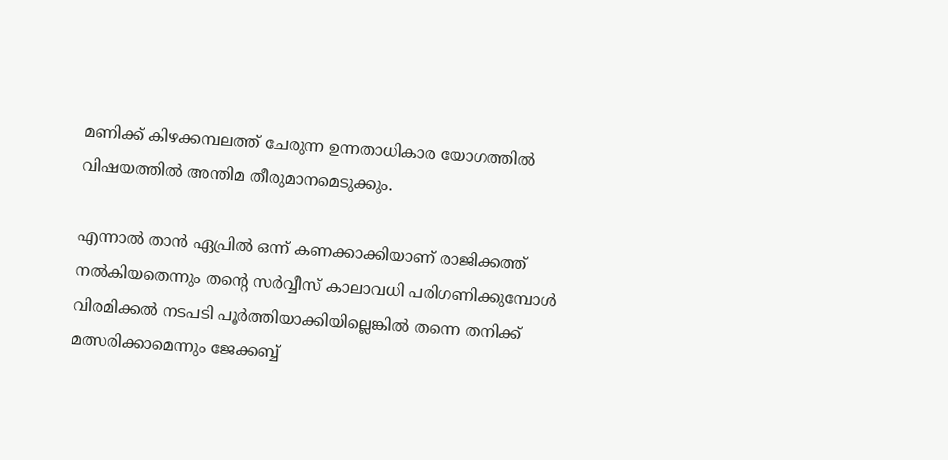മണിക്ക് കിഴക്കമ്പലത്ത് ചേരുന്ന ഉന്നതാധികാര യോഗത്തിൽ വിഷയത്തിൽ അന്തിമ തീരുമാനമെടുക്കും.

എന്നാൽ താൻ ഏപ്രിൽ ഒന്ന് കണക്കാക്കിയാണ് രാജിക്കത്ത് നൽകിയതെന്നും തന്‍റെ സർവ്വീസ് കാലാവധി പരിഗണിക്കുമ്പോൾ വിരമിക്കൽ നടപടി പൂർത്തിയാക്കിയില്ലെങ്കിൽ തന്നെ തനിക്ക് മത്സരിക്കാമെന്നും ജേക്കബ്ബ്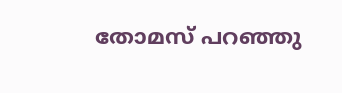തോമസ് പറഞ്ഞു